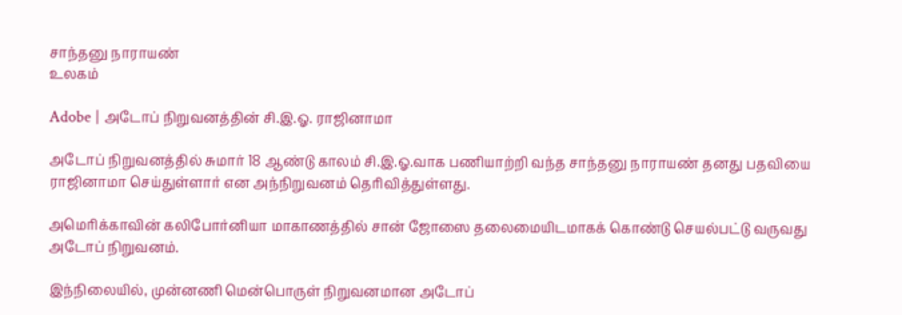சாந்தனு நாராயண்
உலகம்

Adobe | அடோப் நிறுவனத்தின் சி.இ.ஓ. ராஜினாமா

அடோப் நிறுவனத்தில் சுமார் 18 ஆண்டு காலம் சி.இ.ஓ.வாக பணியாற்றி வந்த சாந்தனு நாராயண் தனது பதவியை ராஜினாமா செய்துள்ளார் என அந்நிறுவனம் தெரிவித்துள்ளது.

அமெரிக்காவின் கலிபோர்னியா மாகாணத்தில் சான் ஜோஸை தலைமையிடமாகக் கொண்டு செயல்பட்டு வருவது அடோப் நிறுவனம்.

இந்நிலையில், முன்னணி மென்பொருள் நிறுவனமான அடோப்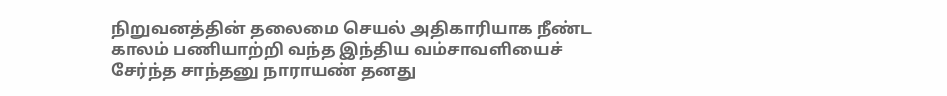நிறுவனத்தின் தலைமை செயல் அதிகாரியாக நீண்ட காலம் பணியாற்றி வந்த இந்திய வம்சாவளியைச் சேர்ந்த சாந்தனு நாராயண் தனது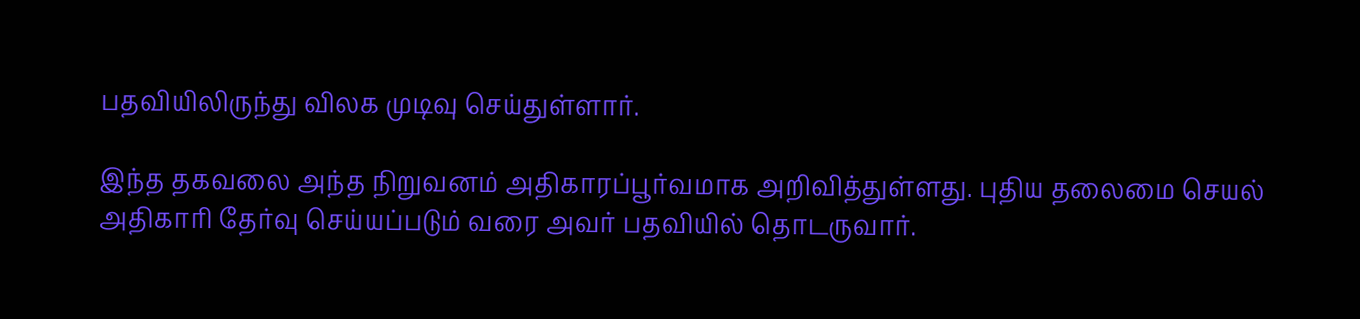பதவியிலிருந்து விலக முடிவு செய்துள்ளார்.

இந்த தகவலை அந்த நிறுவனம் அதிகாரப்பூர்வமாக அறிவித்துள்ளது. புதிய தலைமை செயல் அதிகாரி தேர்வு செய்யப்படும் வரை அவர் பதவியில் தொடருவார்.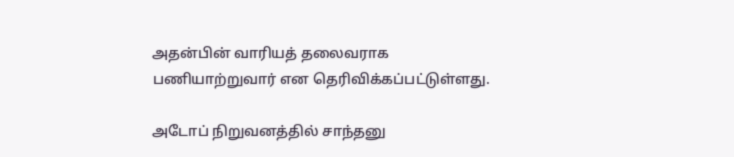அதன்பின் வாரியத் தலைவராக பணியாற்றுவார் என தெரிவிக்கப்பட்டுள்ளது.

அடோப் நிறுவனத்தில் சாந்தனு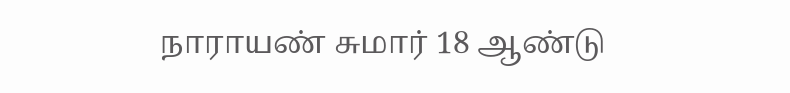நாராயண் சுமார் 18 ஆண்டு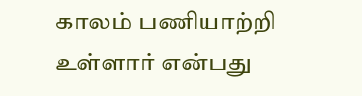காலம் பணியாற்றி உள்ளார் என்பது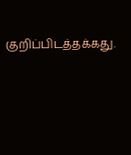குறிப்பிடத்தக்கது.